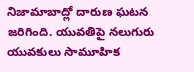నిజామాబాద్లో దారుణ ఘటన జరిగింది. యువతిపై నలుగురు యువకులు సామూహిక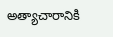అత్యాచారానికి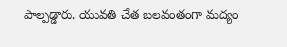పాల్పడ్డారు. యువతి చేత బలవంతంగా మద్యం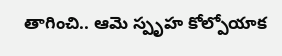తాగించి.. ఆమె స్పృహ కోల్పోయాక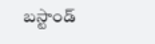బస్టాండ్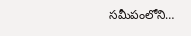సమీపంలోని…